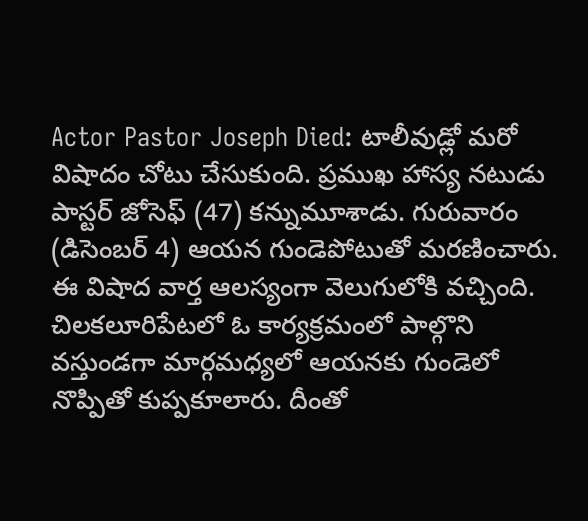Actor Pastor Joseph Died: టాలీవుడ్లో మరో విషాదం చోటు చేసుకుంది. ప్రముఖ హాస్య నటుడు పాస్టర్ జోసెఫ్ (47) కన్నుమూశాడు. గురువారం (డిసెంబర్ 4) ఆయన గుండెపోటుతో మరణించారు. ఈ విషాద వార్త ఆలస్యంగా వెలుగులోకి వచ్చింది. చిలకలూరిపేటలో ఓ కార్యక్రమంలో పాల్గొని వస్తుండగా మార్గమధ్యలో ఆయనకు గుండెలో నొప్పితో కుప్పకూలారు. దీంతో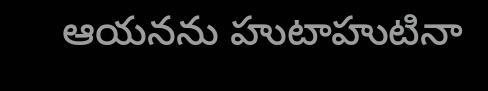ఆయనను హుటాహుటినా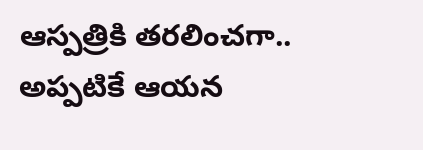ఆస్పత్రికి తరలించగా.. అప్పటికే ఆయన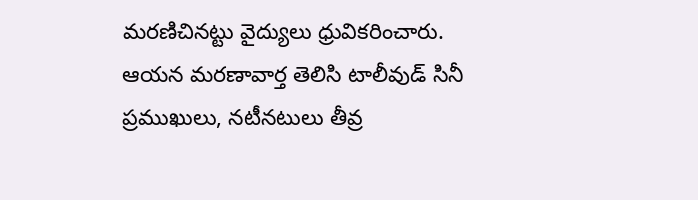మరణిచినట్టు వైద్యులు ధ్రువికరించారు. ఆయన మరణావార్త తెలిసి టాలీవుడ్ సినీ ప్రముఖులు, నటీనటులు తీవ్ర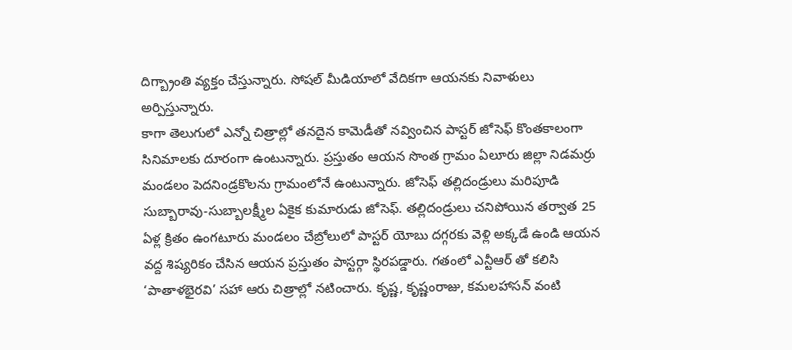దిగ్బ్రాంతి వ్యక్తం చేస్తున్నారు. సోషల్ మీడియాలో వేదికగా ఆయనకు నివాళులు అర్పిస్తున్నారు.
కాగా తెలుగులో ఎన్నో చిత్రాల్లో తనదైన కామెడీతో నవ్వించిన పాస్టర్ జోసెఫ్ కొంతకాలంగా సినిమాలకు దూరంగా ఉంటున్నారు. ప్రస్తుతం ఆయన సొంత గ్రామం ఏలూరు జిల్లా నిడమర్రు మండలం పెదనిండ్రకొలను గ్రామంలోనే ఉంటున్నారు. జోసెఫ్ తల్లిదండ్రులు మరిపూడి సుబ్బారావు-సుబ్బాలక్ష్మీల ఏకైక కుమారుడు జోసెఫ్. తల్లిదండ్రులు చనిపోయిన తర్వాత 25 ఏళ్ల క్రితం ఉంగటూరు మండలం చేబ్రోలులో పాస్టర్ యోబు దగ్గరకు వెళ్లి అక్కడే ఉండి ఆయన వద్ద శిష్యరికం చేసిన ఆయన ప్రస్తుతం పాస్టర్గా స్థిరపడ్డారు. గతంలో ఎన్టీఆర్ తో కలిసి ‘పాతాళభైరవి’ సహా ఆరు చిత్రాల్లో నటించారు. కృష్ణ, కృష్ణంరాజు, కమలహాసన్ వంటి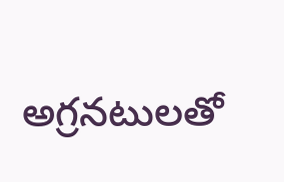అగ్రనటులతో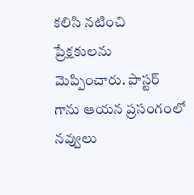కలిసి నటించి ప్రేక్షకులను మెప్పించారు. పాస్టర్ గాను ఆయన ప్రసంగంలో నవ్వులు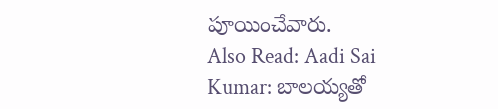పూయించేవారు.
Also Read: Aadi Sai Kumar: బాలయ్యతో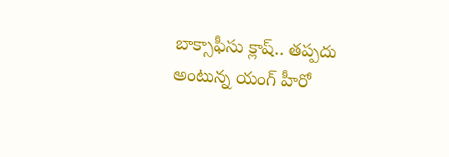బాక్సాఫీసు క్లాష్.. తప్పదు అంటున్న యంగ్ హీరో